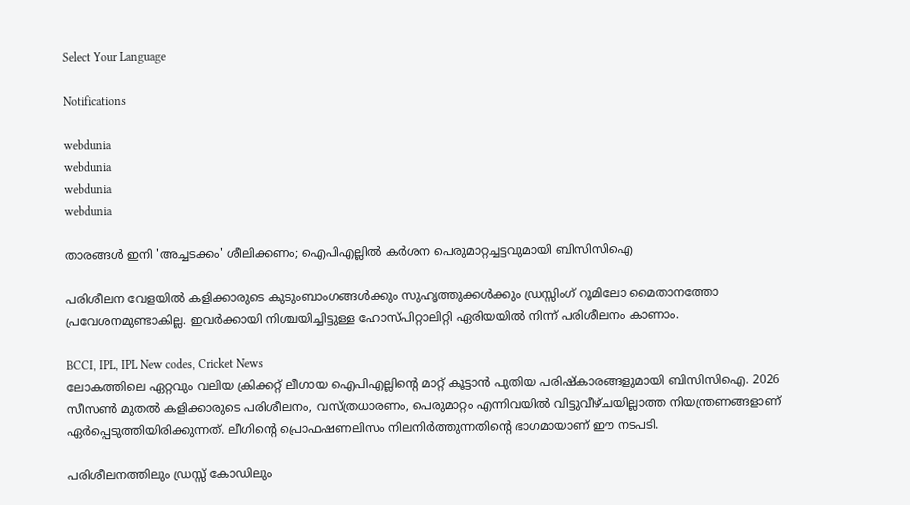Select Your Language

Notifications

webdunia
webdunia
webdunia
webdunia

താരങ്ങൾ ഇനി 'അച്ചടക്കം' ശീലിക്കണം; ഐപിഎല്ലിൽ കർശന പെരുമാറ്റച്ചട്ടവുമായി ബിസിസിഐ

പരിശീലന വേളയില്‍ കളിക്കാരുടെ കുടുംബാംഗങ്ങള്‍ക്കും സുഹൃത്തുക്കള്‍ക്കും ഡ്രസ്സിംഗ് റൂമിലോ മൈതാനത്തോ പ്രവേശനമുണ്ടാകില്ല. ഇവര്‍ക്കായി നിശ്ചയിച്ചിട്ടുള്ള ഹോസ്പിറ്റാലിറ്റി ഏരിയയില്‍ നിന്ന് പരിശീലനം കാണാം.

BCCI, IPL, IPL New codes, Cricket News
ലോകത്തിലെ ഏറ്റവും വലിയ ക്രിക്കറ്റ് ലീഗായ ഐപിഎല്ലിന്റെ മാറ്റ് കൂട്ടാന്‍ പുതിയ പരിഷ്‌കാരങ്ങളുമായി ബിസിസിഐ. 2026 സീസണ്‍ മുതല്‍ കളിക്കാരുടെ പരിശീലനം, വസ്ത്രധാരണം, പെരുമാറ്റം എന്നിവയില്‍ വിട്ടുവീഴ്ചയില്ലാത്ത നിയന്ത്രണങ്ങളാണ് ഏര്‍പ്പെടുത്തിയിരിക്കുന്നത്. ലീഗിന്റെ പ്രൊഫഷണലിസം നിലനിര്‍ത്തുന്നതിന്റെ ഭാഗമായാണ് ഈ നടപടി.

പരിശീലനത്തിലും ഡ്രസ്സ് കോഡിലും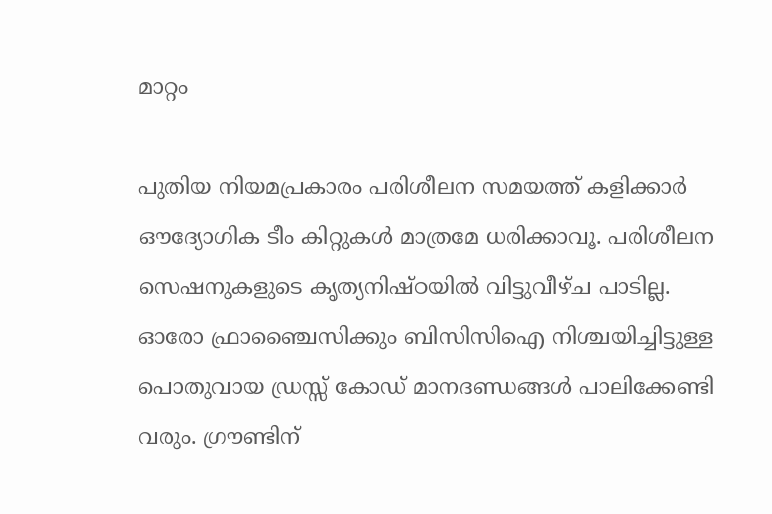മാറ്റം

പുതിയ നിയമപ്രകാരം പരിശീലന സമയത്ത് കളിക്കാര്‍ ഔദ്യോഗിക ടീം കിറ്റുകള്‍ മാത്രമേ ധരിക്കാവൂ. പരിശീലന സെഷനുകളുടെ കൃത്യനിഷ്ഠയില്‍ വിട്ടുവീഴ്ച പാടില്ല. ഓരോ ഫ്രാഞ്ചൈസിക്കും ബിസിസിഐ നിശ്ചയിച്ചിട്ടുള്ള പൊതുവായ ഡ്രസ്സ് കോഡ് മാനദണ്ഡങ്ങള്‍ പാലിക്കേണ്ടി വരും. ഗ്രൗണ്ടിന്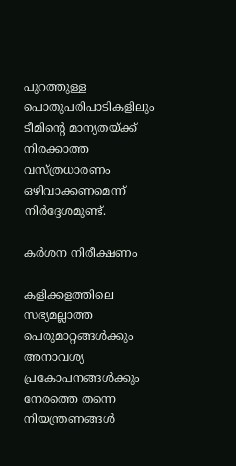പുറത്തുള്ള പൊതുപരിപാടികളിലും ടീമിന്റെ മാന്യതയ്ക്ക് നിരക്കാത്ത വസ്ത്രധാരണം ഒഴിവാക്കണമെന്ന് നിര്‍ദ്ദേശമുണ്ട്.

കര്‍ശന നിരീക്ഷണം

കളിക്കളത്തിലെ സഭ്യമല്ലാത്ത പെരുമാറ്റങ്ങള്‍ക്കും അനാവശ്യ പ്രകോപനങ്ങള്‍ക്കും നേരത്തെ തന്നെ നിയന്ത്രണങ്ങള്‍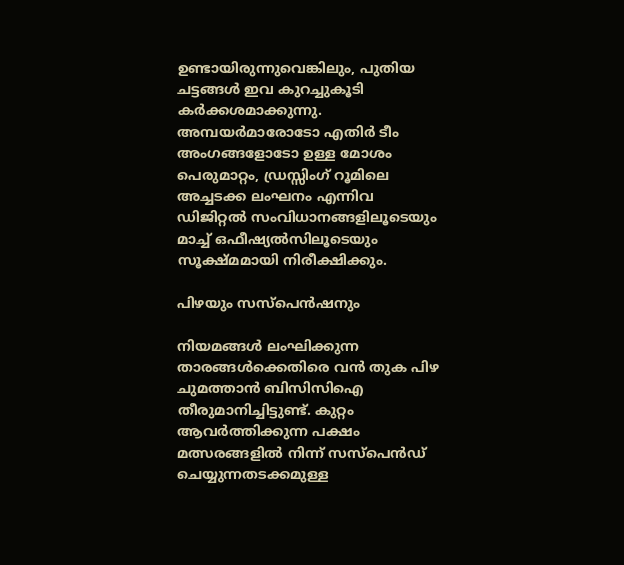ഉണ്ടായിരുന്നുവെങ്കിലും, പുതിയ ചട്ടങ്ങള്‍ ഇവ കുറച്ചുകൂടി കര്‍ക്കശമാക്കുന്നു. അമ്പയര്‍മാരോടോ എതിര്‍ ടീം അംഗങ്ങളോടോ ഉള്ള മോശം പെരുമാറ്റം, ഡ്രസ്സിംഗ് റൂമിലെ അച്ചടക്ക ലംഘനം എന്നിവ ഡിജിറ്റല്‍ സംവിധാനങ്ങളിലൂടെയും മാച്ച് ഒഫീഷ്യല്‍സിലൂടെയും സൂക്ഷ്മമായി നിരീക്ഷിക്കും.

പിഴയും സസ്‌പെന്‍ഷനും

നിയമങ്ങള്‍ ലംഘിക്കുന്ന താരങ്ങള്‍ക്കെതിരെ വന്‍ തുക പിഴ ചുമത്താന്‍ ബിസിസിഐ തീരുമാനിച്ചിട്ടുണ്ട്. കുറ്റം ആവര്‍ത്തിക്കുന്ന പക്ഷം മത്സരങ്ങളില്‍ നിന്ന് സസ്‌പെന്‍ഡ് ചെയ്യുന്നതടക്കമുള്ള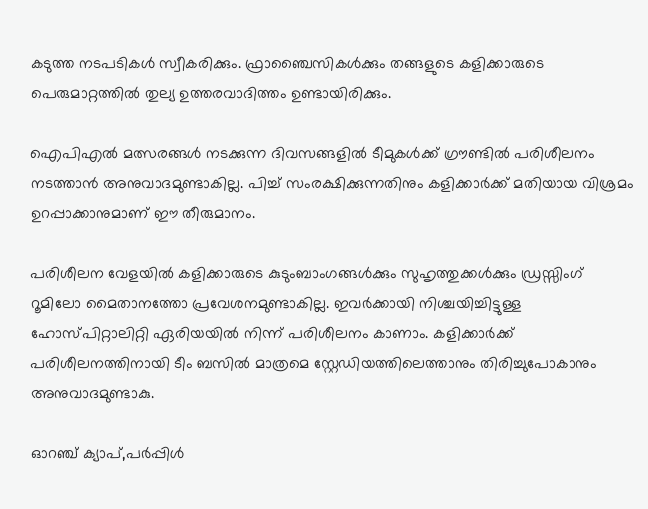കടുത്ത നടപടികള്‍ സ്വീകരിക്കും. ഫ്രാഞ്ചൈസികള്‍ക്കും തങ്ങളുടെ കളിക്കാരുടെ പെരുമാറ്റത്തില്‍ തുല്യ ഉത്തരവാദിത്തം ഉണ്ടായിരിക്കും.

ഐപിഎല്‍ മത്സരങ്ങള്‍ നടക്കുന്ന ദിവസങ്ങളില്‍ ടീമുകള്‍ക്ക് ഗ്രൗണ്ടില്‍ പരിശീലനം നടത്താന്‍ അനുവാദമുണ്ടാകില്ല. പിച്ച് സംരക്ഷിക്കുന്നതിനും കളിക്കാര്‍ക്ക് മതിയായ വിശ്രമം ഉറപ്പാക്കാനുമാണ് ഈ തീരുമാനം.

പരിശീലന വേളയില്‍ കളിക്കാരുടെ കുടുംബാംഗങ്ങള്‍ക്കും സുഹൃത്തുക്കള്‍ക്കും ഡ്രസ്സിംഗ് റൂമിലോ മൈതാനത്തോ പ്രവേശനമുണ്ടാകില്ല. ഇവര്‍ക്കായി നിശ്ചയിച്ചിട്ടുള്ള ഹോസ്പിറ്റാലിറ്റി ഏരിയയില്‍ നിന്ന് പരിശീലനം കാണാം. കളിക്കാര്‍ക്ക് പരിശീലനത്തിനായി ടീം ബസില്‍ മാത്രമെ സ്റ്റേഡിയത്തിലെത്താനും തിരിച്ചുപോകാനും അനുവാദമുണ്ടാകു.

ഓറഞ്ച് ക്യാപ്,പര്‍പ്പിള്‍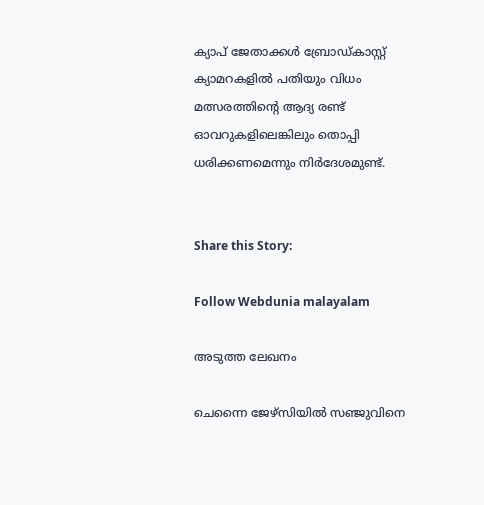ക്യാപ് ജേതാക്കള്‍ ബ്രോഡ്കാസ്റ്റ് ക്യാമറകളില്‍ പതിയും വിധം മത്സരത്തിന്റെ ആദ്യ രണ്ട് ഓവറുകളിലെങ്കിലും തൊപ്പി ധരിക്കണമെന്നും നിര്‍ദേശമുണ്ട്.


Share this Story:

Follow Webdunia malayalam

അടുത്ത ലേഖനം

ചെന്നൈ ജേഴ്സിയിൽ സഞ്ജുവിനെ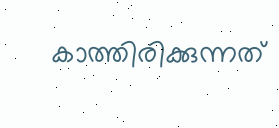കാത്തിരിക്കുന്നത്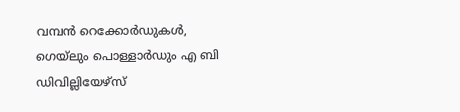വമ്പൻ റെക്കോർഡുകൾ, ഗെയ്‌ലും പൊള്ളാർഡും എ ബി ഡിവില്ലിയേഴ്സ്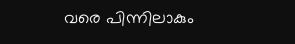വരെ പിന്നിലാകും